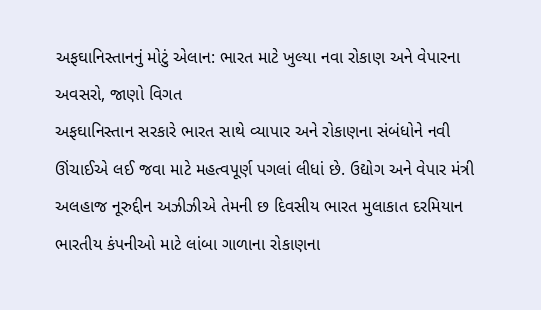અફઘાનિસ્તાનનું મોટું એલાન: ભારત માટે ખુલ્યા નવા રોકાણ અને વેપારના અવસરો, જાણો વિગત
અફઘાનિસ્તાન સરકારે ભારત સાથે વ્યાપાર અને રોકાણના સંબંધોને નવી ઊંચાઈએ લઈ જવા માટે મહત્વપૂર્ણ પગલાં લીધાં છે. ઉદ્યોગ અને વેપાર મંત્રી અલહાજ નૂરુદ્દીન અઝીઝીએ તેમની છ દિવસીય ભારત મુલાકાત દરમિયાન ભારતીય કંપનીઓ માટે લાંબા ગાળાના રોકાણના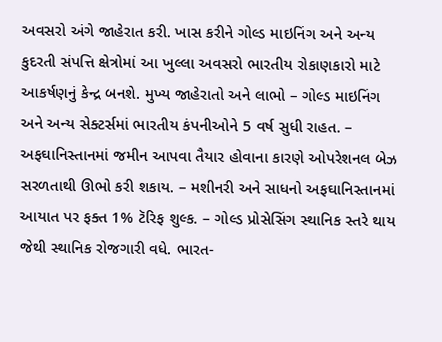અવસરો અંગે જાહેરાત કરી. ખાસ કરીને ગોલ્ડ માઇનિંગ અને અન્ય કુદરતી સંપત્તિ ક્ષેત્રોમાં આ ખુલ્લા અવસરો ભારતીય રોકાણકારો માટે આકર્ષણનું કેન્દ્ર બનશે. મુખ્ય જાહેરાતો અને લાભો – ગોલ્ડ માઇનિંગ અને અન્ય સેક્ટર્સમાં ભારતીય કંપનીઓને 5 વર્ષ સુધી રાહત. – અફઘાનિસ્તાનમાં જમીન આપવા તૈયાર હોવાના કારણે ઓપરેશનલ બેઝ સરળતાથી ઊભો કરી શકાય. – મશીનરી અને સાધનો અફઘાનિસ્તાનમાં આયાત પર ફક્ત 1% ટૅરિફ શુલ્ક. – ગોલ્ડ પ્રોસેસિંગ સ્થાનિક સ્તરે થાય જેથી સ્થાનિક રોજગારી વધે. ભારત-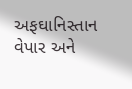અફઘાનિસ્તાન વેપાર અને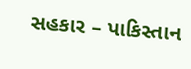સહકાર – પાકિસ્તાન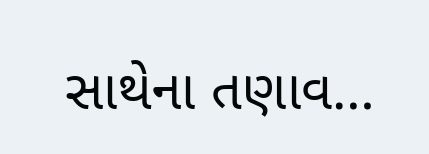સાથેના તણાવ…